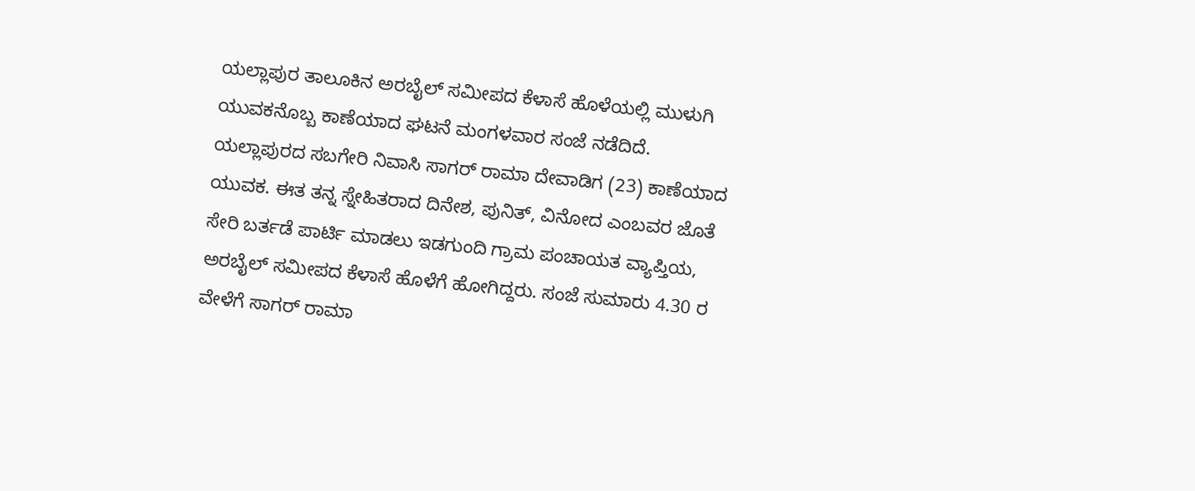ಯಲ್ಲಾಪುರ ತಾಲೂಕಿನ ಅರಬೈಲ್ ಸಮೀಪದ ಕೆಳಾಸೆ ಹೊಳೆಯಲ್ಲಿ ಮುಳುಗಿ ಯುವಕನೊಬ್ಬ ಕಾಣೆಯಾದ ಘಟನೆ ಮಂಗಳವಾರ ಸಂಜೆ ನಡೆದಿದೆ.
ಯಲ್ಲಾಪುರದ ಸಬಗೇರಿ ನಿವಾಸಿ ಸಾಗರ್ ರಾಮಾ ದೇವಾಡಿಗ (23) ಕಾಣೆಯಾದ ಯುವಕ. ಈತ ತನ್ನ ಸ್ನೇಹಿತರಾದ ದಿನೇಶ, ಪುನಿತ್, ವಿನೋದ ಎಂಬವರ ಜೊತೆ ಸೇರಿ ಬರ್ತಡೆ ಪಾರ್ಟಿ ಮಾಡಲು ಇಡಗುಂದಿ ಗ್ರಾಮ ಪಂಚಾಯತ ವ್ಯಾಪ್ತಿಯ, ಅರಬೈಲ್ ಸಮೀಪದ ಕೆಳಾಸೆ ಹೊಳೆಗೆ ಹೋಗಿದ್ದರು. ಸಂಜೆ ಸುಮಾರು 4.30 ರ ವೇಳೆಗೆ ಸಾಗರ್ ರಾಮಾ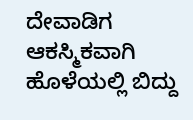ದೇವಾಡಿಗ ಆಕಸ್ಮಿಕವಾಗಿ ಹೊಳೆಯಲ್ಲಿ ಬಿದ್ದು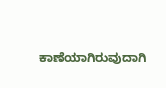ಕಾಣೆಯಾಗಿರುವುದಾಗಿ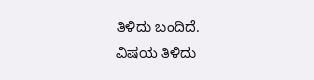ತಿಳಿದು ಬಂದಿದೆ.
ವಿಷಯ ತಿಳಿದು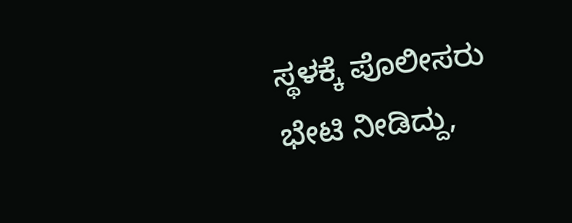ಸ್ಥಳಕ್ಕೆ ಪೊಲೀಸರು ಭೇಟಿ ನೀಡಿದ್ದು,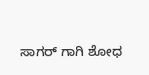ಸಾಗರ್ ಗಾಗಿ ಶೋಧ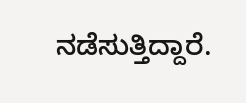ನಡೆಸುತ್ತಿದ್ದಾರೆ.